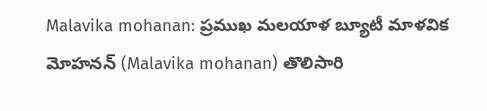Malavika mohanan: ప్రముఖ మలయాళ బ్యూటీ మాళవిక మోహనన్ (Malavika mohanan) తొలిసారి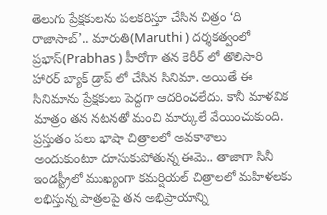తెలుగు ప్రేక్షకులను పలకరిస్తూ చేసిన చిత్రం ‘ది రాజాసాబ్’.. మారుతి(Maruthi ) దర్శకత్వంలో ప్రభాస్(Prabhas ) హీరోగా తన కెరీర్ లో తొలిసారి హారర్ బ్యాక్ డ్రాప్ లో చేసిన సినిమా. అయితే ఈ సినిమాను ప్రేక్షకులు పెద్దగా ఆదరించలేదు. కానీ మాళవిక మాత్రం తన నటనతో మంచి మార్కులే వేయించుకుంది. ప్రస్తుతం పలు భాషా చిత్రాలలో అవకాశాలు అందుకుంటూ దూసుకుపోతున్న ఈమె.. తాజాగా సినీ ఇండస్ట్రీలో ముఖ్యంగా కమర్షియల్ చిత్రాలలో మహిళలకు లభిస్తున్న పాత్రలపై తన అభిప్రాయాన్ని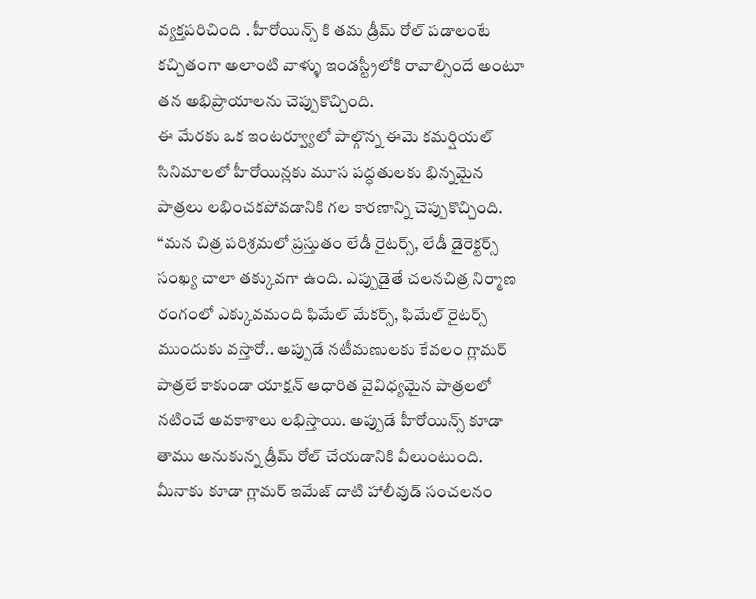వ్యక్తపరిచింది . హీరోయిన్స్ కి తమ డ్రీమ్ రోల్ పడాలంటే కచ్చితంగా అలాంటి వాళ్ళు ఇండస్ట్రీలోకి రావాల్సిందే అంటూ తన అభిప్రాయాలను చెప్పుకొచ్చింది.
ఈ మేరకు ఒక ఇంటర్వ్యూలో పాల్గొన్న ఈమె కమర్షియల్ సినిమాలలో హీరోయిన్లకు మూస పద్ధతులకు భిన్నమైన పాత్రలు లభించకపోవడానికి గల కారణాన్ని చెప్పుకొచ్చింది. “మన చిత్ర పరిశ్రమలో ప్రస్తుతం లేడీ రైటర్స్, లేడీ డైరెక్టర్స్ సంఖ్య చాలా తక్కువగా ఉంది. ఎప్పుడైతే చలనచిత్ర నిర్మాణ రంగంలో ఎక్కువమంది ఫిమేల్ మేకర్స్, ఫిమేల్ రైటర్స్ ముందుకు వస్తారో.. అప్పుడే నటీమణులకు కేవలం గ్లామర్ పాత్రలే కాకుండా యాక్షన్ ఆధారిత వైవిధ్యమైన పాత్రలలో నటించే అవకాశాలు లభిస్తాయి. అప్పుడే హీరోయిన్స్ కూడా తాము అనుకున్న డ్రీమ్ రోల్ చేయడానికి వీలుంటుంది. మీనాకు కూడా గ్లామర్ ఇమేజ్ దాటి హాలీవుడ్ సంచలనం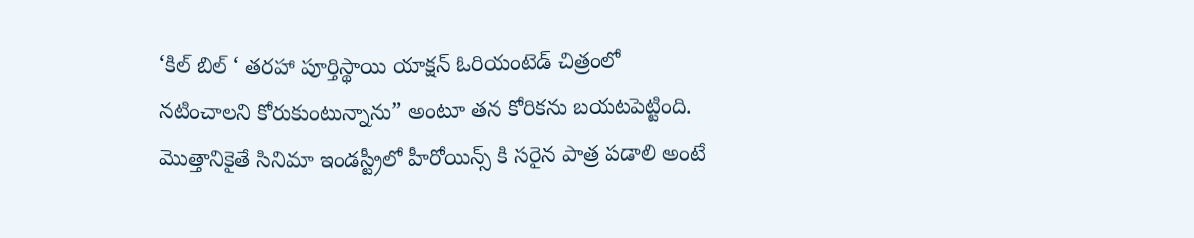‘కిల్ బిల్ ‘ తరహా పూర్తిస్థాయి యాక్షన్ ఓరియంటెడ్ చిత్రంలో నటించాలని కోరుకుంటున్నాను” అంటూ తన కోరికను బయటపెట్టింది.
మొత్తానికైతే సినిమా ఇండస్ట్రీలో హీరోయిన్స్ కి సరైన పాత్ర పడాలి అంటే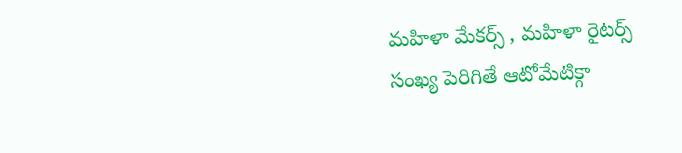మహిళా మేకర్స్ , మహిళా రైటర్స్ సంఖ్య పెరిగితే ఆటోమేటిక్గా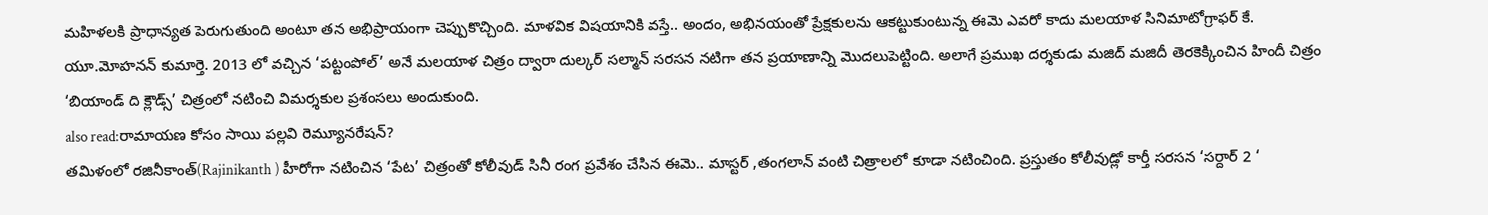మహిళలకి ప్రాధాన్యత పెరుగుతుంది అంటూ తన అభిప్రాయంగా చెప్పుకొచ్చింది. మాళవిక విషయానికి వస్తే.. అందం, అభినయంతో ప్రేక్షకులను ఆకట్టుకుంటున్న ఈమె ఎవరో కాదు మలయాళ సినిమాటోగ్రాఫర్ కే. యూ.మోహనన్ కుమార్తె. 2013 లో వచ్చిన ‘పట్టంపోల్’ అనే మలయాళ చిత్రం ద్వారా దుల్కర్ సల్మాన్ సరసన నటిగా తన ప్రయాణాన్ని మొదలుపెట్టింది. అలాగే ప్రముఖ దర్శకుడు మజిద్ మజిదీ తెరకెక్కించిన హిందీ చిత్రం ‘బియాండ్ ది క్లౌడ్స్’ చిత్రంలో నటించి విమర్శకుల ప్రశంసలు అందుకుంది.
also read:రామాయణ కోసం సాయి పల్లవి రెమ్యూనరేషన్?
తమిళంలో రజినీకాంత్(Rajinikanth ) హీరోగా నటించిన ‘పేట’ చిత్రంతో కోలీవుడ్ సినీ రంగ ప్రవేశం చేసిన ఈమె.. మాస్టర్ ,తంగలాన్ వంటి చిత్రాలలో కూడా నటించింది. ప్రస్తుతం కోలీవుడ్లో కార్తీ సరసన ‘సర్దార్ 2 ‘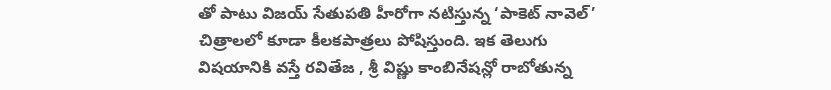తో పాటు విజయ్ సేతుపతి హీరోగా నటిస్తున్న ‘పాకెట్ నావెల్’ చిత్రాలలో కూడా కీలకపాత్రలు పోషిస్తుంది. ఇక తెలుగు విషయానికి వస్తే రవితేజ , శ్రీ విష్ణు కాంబినేషన్లో రాబోతున్న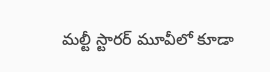మల్టీ స్టారర్ మూవీలో కూడా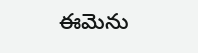ఈమెను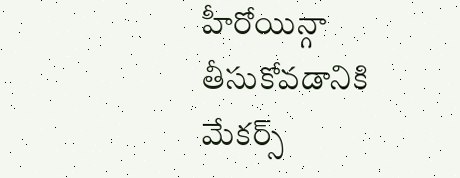హీరోయిన్గా తీసుకోవడానికి మేకర్స్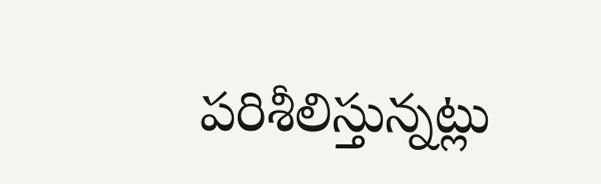పరిశీలిస్తున్నట్లు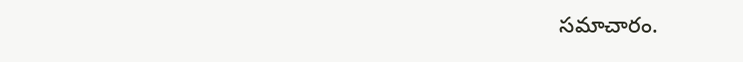సమాచారం.